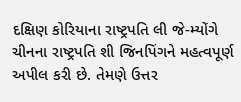દક્ષિણ કોરિયાના રાષ્ટ્રપતિ લી જે-મ્યોંગે ચીનના રાષ્ટ્રપતિ શી જિનપિંગને મહત્વપૂર્ણ અપીલ કરી છે. તેમણે ઉત્તર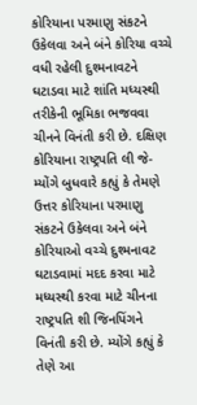કોરિયાના પરમાણુ સંકટને ઉકેલવા અને બંને કોરિયા વચ્ચે વધી રહેલી દુશ્મનાવટને ઘટાડવા માટે શાંતિ મધ્યસ્થી તરીકેની ભૂમિકા ભજવવા ચીનને વિનંતી કરી છે. દક્ષિણ કોરિયાના રાષ્ટ્રપતિ લી જે-મ્યોંગે બુધવારે કહ્યું કે તેમણે ઉત્તર કોરિયાના પરમાણુ સંકટને ઉકેલવા અને બંને કોરિયાઓ વચ્ચે દુશ્મનાવટ ઘટાડવામાં મદદ કરવા માટે મધ્યસ્થી કરવા માટે ચીનના રાષ્ટ્રપતિ શી જિનપિંગને વિનંતી કરી છે. મ્યોંગે કહ્યું કે તેણે આ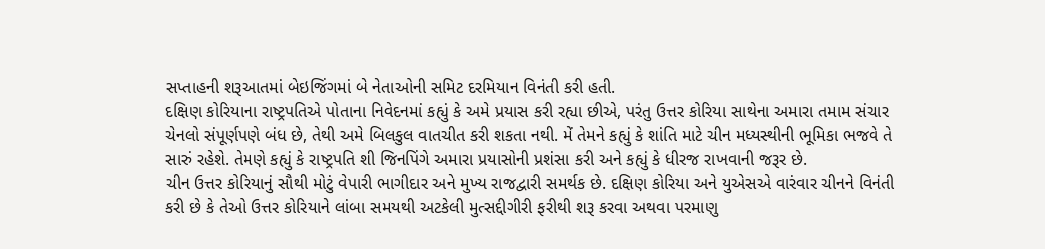સપ્તાહની શરૂઆતમાં બેઇજિંગમાં બે નેતાઓની સમિટ દરમિયાન વિનંતી કરી હતી.
દક્ષિણ કોરિયાના રાષ્ટ્રપતિએ પોતાના નિવેદનમાં કહ્યું કે અમે પ્રયાસ કરી રહ્યા છીએ, પરંતુ ઉત્તર કોરિયા સાથેના અમારા તમામ સંચાર ચેનલો સંપૂર્ણપણે બંધ છે, તેથી અમે બિલકુલ વાતચીત કરી શકતા નથી. મેં તેમને કહ્યું કે શાંતિ માટે ચીન મધ્યસ્થીની ભૂમિકા ભજવે તે સારું રહેશે. તેમણે કહ્યું કે રાષ્ટ્રપતિ શી જિનપિંગે અમારા પ્રયાસોની પ્રશંસા કરી અને કહ્યું કે ધીરજ રાખવાની જરૂર છે.
ચીન ઉત્તર કોરિયાનું સૌથી મોટું વેપારી ભાગીદાર અને મુખ્ય રાજદ્વારી સમર્થક છે. દક્ષિણ કોરિયા અને યુએસએ વારંવાર ચીનને વિનંતી કરી છે કે તેઓ ઉત્તર કોરિયાને લાંબા સમયથી અટકેલી મુત્સદ્દીગીરી ફરીથી શરૂ કરવા અથવા પરમાણુ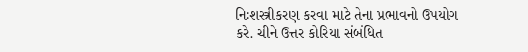નિઃશસ્ત્રીકરણ કરવા માટે તેના પ્રભાવનો ઉપયોગ કરે. ચીને ઉત્તર કોરિયા સંબંધિત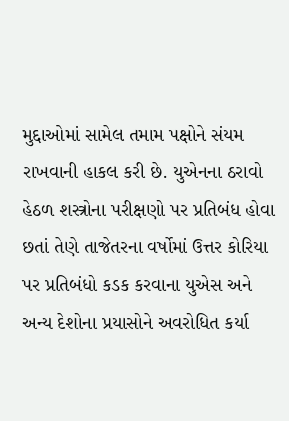મુદ્દાઓમાં સામેલ તમામ પક્ષોને સંયમ રાખવાની હાકલ કરી છે. યુએનના ઠરાવો હેઠળ શસ્ત્રોના પરીક્ષણો પર પ્રતિબંધ હોવા છતાં તેણે તાજેતરના વર્ષોમાં ઉત્તર કોરિયા પર પ્રતિબંધો કડક કરવાના યુએસ અને અન્ય દેશોના પ્રયાસોને અવરોધિત કર્યા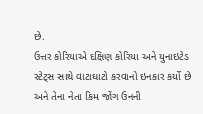છે.
ઉત્તર કોરિયાએ દક્ષિણ કોરિયા અને યુનાઇટેડ સ્ટેટ્સ સાથે વાટાઘાટો કરવાનો ઇનકાર કર્યો છે અને તેના નેતા કિમ જોંગ ઉનની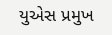યુએસ પ્રમુખ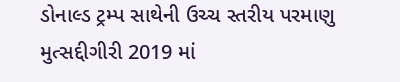ડોનાલ્ડ ટ્રમ્પ સાથેની ઉચ્ચ સ્તરીય પરમાણુ મુત્સદ્દીગીરી 2019 માં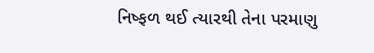નિષ્ફળ થઈ ત્યારથી તેના પરમાણુ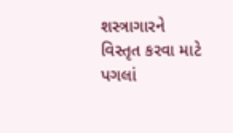શસ્ત્રાગારને વિસ્તૃત કરવા માટે પગલાં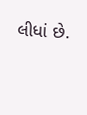લીધાં છે.